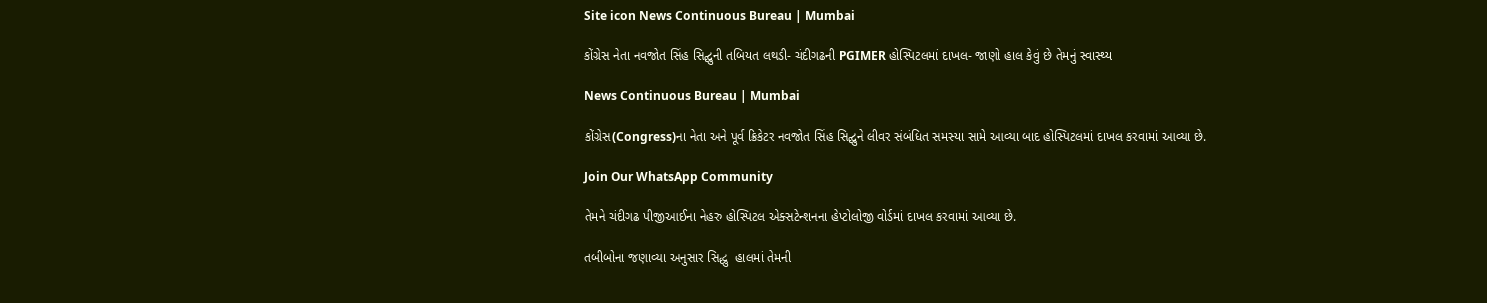Site icon News Continuous Bureau | Mumbai

કોંગ્રેસ નેતા નવજોત સિંહ સિદ્ઘુની તબિયત લથડી- ચંદીગઢની PGIMER હોસ્પિટલમાં દાખલ- જાણો હાલ કેવું છે તેમનું સ્વાસ્થ્ય

News Continuous Bureau | Mumbai

કોંગ્રેસ(Congress)ના નેતા અને પૂર્વ ક્રિકેટર નવજોત સિંહ સિદ્ઘુને લીવર સંબંધિત સમસ્યા સામે આવ્યા બાદ હોસ્પિટલમાં દાખલ કરવામાં આવ્યા છે.

Join Our WhatsApp Community

તેમને ચંદીગઢ પીજીઆઈના નેહરુ હોસ્પિટલ એક્સટેન્શનના હેપ્ટોલોજી વોર્ડમાં દાખલ કરવામાં આવ્યા છે.

તબીબોના જણાવ્યા અનુસાર સિદ્ધુ  હાલમાં તેમની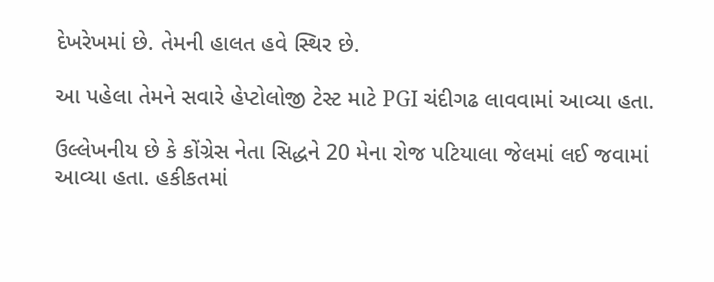દેખરેખમાં છે. તેમની હાલત હવે સ્થિર છે.

આ પહેલા તેમને સવારે હેપ્ટોલોજી ટેસ્ટ માટે PGI ચંદીગઢ લાવવામાં આવ્યા હતા.

ઉલ્લેખનીય છે કે કોંગ્રેસ નેતા સિદ્ધને 20 મેના રોજ પટિયાલા જેલમાં લઈ જવામાં આવ્યા હતા. હકીકતમાં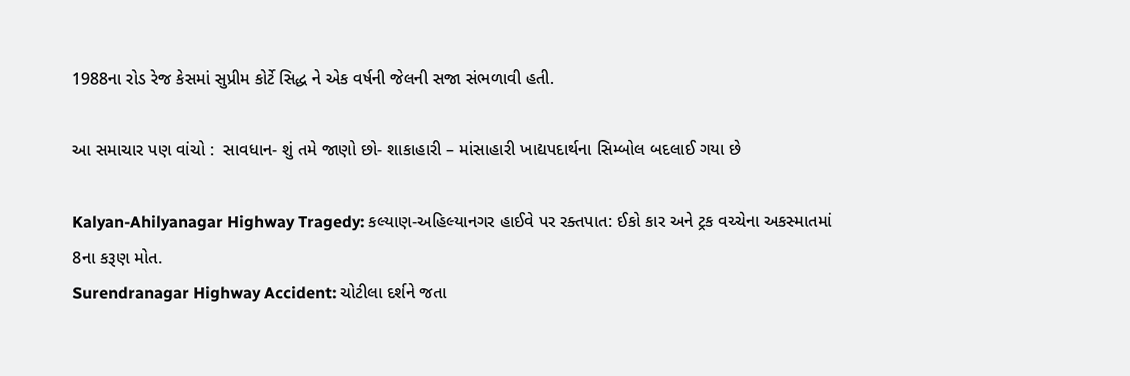1988ના રોડ રેજ કેસમાં સુપ્રીમ કોર્ટે સિદ્ધ ને એક વર્ષની જેલની સજા સંભળાવી હતી.

આ સમાચાર પણ વાંચો :  સાવધાન- શું તમે જાણો છો- શાકાહારી – માંસાહારી ખાદ્યપદાર્થના સિમ્બોલ બદલાઈ ગયા છે

Kalyan-Ahilyanagar Highway Tragedy: કલ્યાણ-અહિલ્યાનગર હાઈવે પર રક્તપાત: ઈકો કાર અને ટ્રક વચ્ચેના અકસ્માતમાં 8ના કરૂણ મોત.
Surendranagar Highway Accident: ચોટીલા દર્શને જતા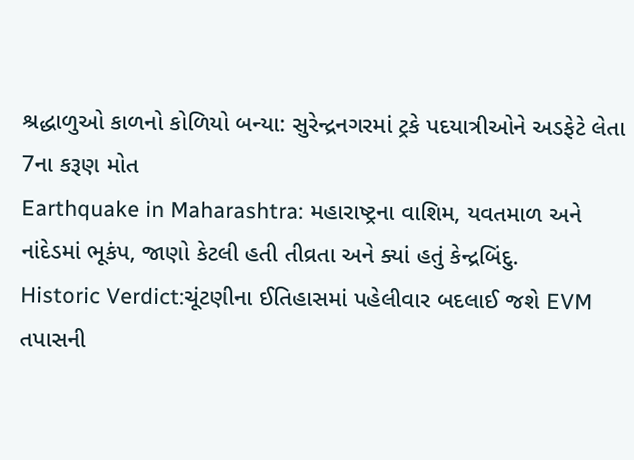શ્રદ્ધાળુઓ કાળનો કોળિયો બન્યા: સુરેન્દ્રનગરમાં ટ્રકે પદયાત્રીઓને અડફેટે લેતા 7ના કરૂણ મોત
Earthquake in Maharashtra: મહારાષ્ટ્રના વાશિમ, યવતમાળ અને નાંદેડમાં ભૂકંપ, જાણો કેટલી હતી તીવ્રતા અને ક્યાં હતું કેન્દ્રબિંદુ.
Historic Verdict:ચૂંટણીના ઈતિહાસમાં પહેલીવાર બદલાઈ જશે EVM તપાસની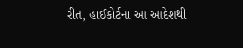રીત, હાઈકોર્ટના આ આદેશથી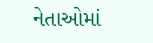નેતાઓમાં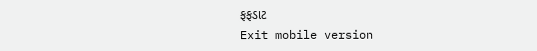ફફડાટ
Exit mobile version